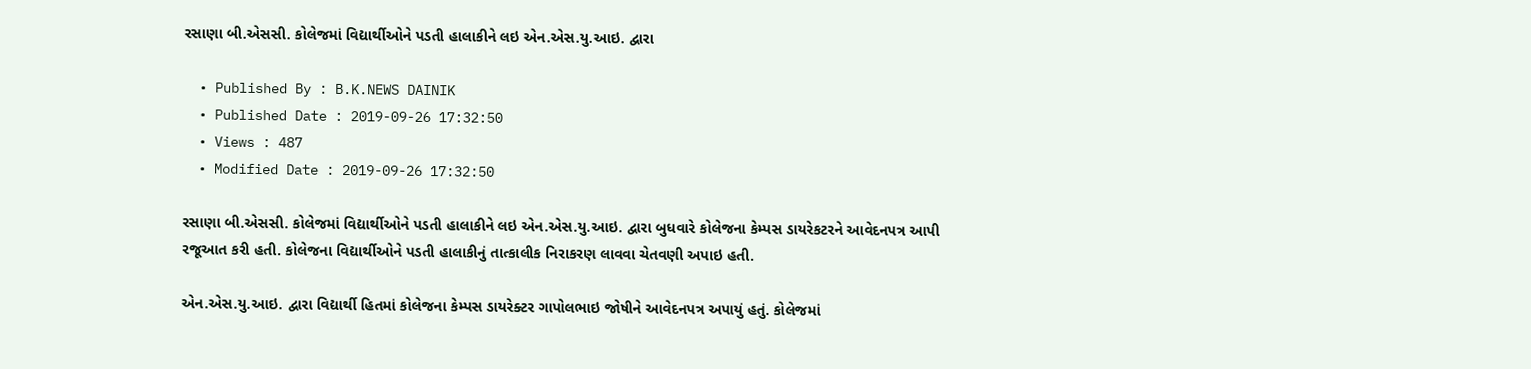રસાણા બી.એસસી. કોલેજમાં વિદ્યાર્થીઓને પડતી હાલાકીને લઇ એન.એસ.યુ.આઇ. દ્વારા

  • Published By : B.K.NEWS DAINIK
  • Published Date : 2019-09-26 17:32:50
  • Views : 487
  • Modified Date : 2019-09-26 17:32:50

રસાણા બી.એસસી. કોલેજમાં વિદ્યાર્થીઓને પડતી હાલાકીને લઇ એન.એસ.યુ.આઇ. દ્વારા બુધવારે કોલેજના કેમ્પસ ડાયરેકટરને આવેદનપત્ર આપી રજૂઆત કરી હતી. કોલેજના વિદ્યાર્થીઓને પડતી હાલાકીનું તાત્કાલીક નિરાકરણ લાવવા ચેતવણી અપાઇ હતી.

એન.એસ.યુ.આઇ. દ્વારા વિદ્યાર્થી હિતમાં કોલેજના કેમ્પસ ડાયરેક્ટર ગાપોલભાઇ જોષીને આવેદનપત્ર અપાયું હતું. કોલેજમાં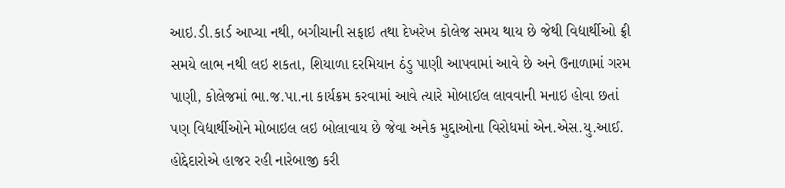આઇ.ડી.કાર્ડ આપ્યા નથી, બગીચાની સફાઇ તથા દેખરેખ કોલેજ સમય થાય છે જેથી વિદ્યાર્થીઓ ફ્રી સમયે લાભ નથી લઇ શકતા, શિયાળા દરમિયાન ઠંડુ પાણી આપવામાં આવે છે અને ઉનાળામાં ગરમ પાણી, કોલેજમાં ભા.જ.પા.ના કાર્યક્રમ કરવામાં આવે ત્યારે મોબાઈલ લાવવાની મનાઇ હોવા છતાં પણ વિદ્યાર્થીઓને મોબાઇલ લઇ બોલાવાય છે જેવા અનેક મુદ્દાઓના વિરોધમાં એન.એસ.યુ.આઈ. હોદ્દેદારોએ હાજર રહી નારેબાજી કરી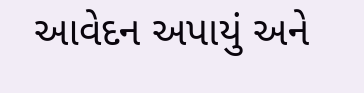આવેદન અપાયું અને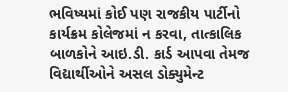ભવિષ્યમાં કોઈ પણ રાજકીય પાર્ટીનો કાર્યક્રમ કોલેજમાં ન કરવા, તાત્કાલિક બાળકોને આઇ.ડી. કાર્ડ આપવા તેમજ વિદ્યાર્થીઓને અસલ ડોક્યુમેન્ટ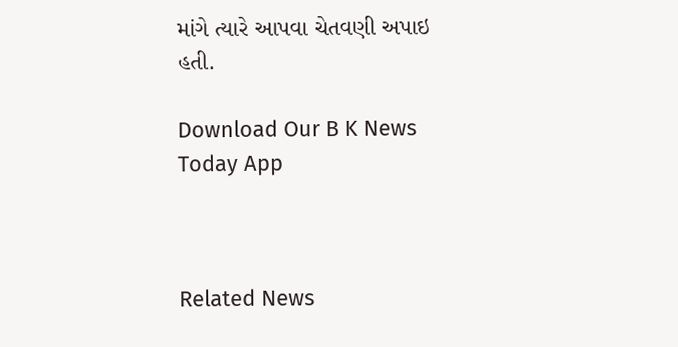માંગે ત્યારે આપવા ચેતવણી અપાઇ હતી.

Download Our B K News Today App



Related News